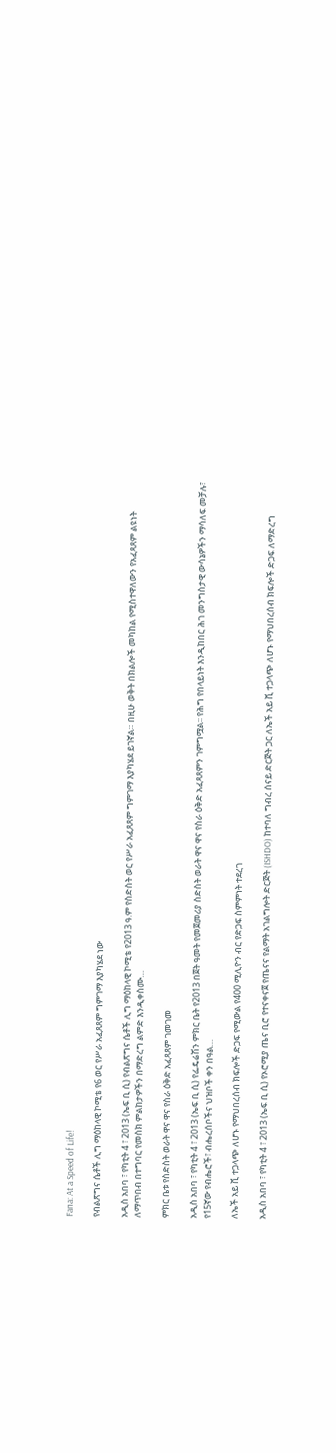Fana: At a Speed of Life!

የብልጽግና ሴቶች ሊግ ማዕከላዊ ኮሚቴ የ6 ወር የሥራ አፈጸጸም ግምገማ እያካሄደ ነው

አዲስ አበባ ፣ የካቲት 4 ፣ 2013 (ኤፍ ቢ ሲ) የብልጽግና ሴቶች ሊግ ማዕከላዊ ኮሚቴ የ2013 ዓ.ም የስድስት ወር የሥራ አፈጸጸም ግምገማ እያካሄደ ይገኛል። በዚሁ ወቅት በክልሎች መካከል የሚስተዋለውን የአፈጻጸም ልዩነት ለማጥበብ በተግባር የመስክ ምልከታዎችን በማድረግ ልምድ እንዲቀስሙ…

ምክር ቤቱ የስድስት ወራት ዋና ዋና የስራ ዕቅድ አፈጻጸም ገመገመ

አዲስ አበባ ፣ የካቲት 4 ፣ 2013 (ኤፍ ቢ ሲ) የፌዴሬሽን ምክር ቤት የ2013 በጀት ዓመት የመጀመሪያ ስድስት ወራት ዋና ዋና የስራ ዕቅድ አፈጻጸምን ገምግሟል፡፡ የሕግ የበላይነት እንዲከበር ሕገ መንግስታዊ ውሳኔዎችን ማሳለፍ መቻሉ፣ የ15ኛው የብሔሮች፣ ብሔረሰቦችና ህዝቦች ቀን በዓል…

ለኤች አይ ቪ ተጋላጭ ለሆኑ የማህበረሰብ ክፍሎች ድጋፍ የሚውል የ400 ሚሊዮን ብር የድጋፍ ስምምነት ተደረገ

አዲስ አበባ ፣ የካቲት 4 ፣ 2013 (ኤፍ ቢ ሲ) የኦሮሚያ ጤና ቢሮ የተናቀናጀ የጤናና የልማት አገልግሎት ድርጅት (ISHDO) ከተባለ ግብረ ሰናይ ድርጅት ጋር ለኤች አይ ቪ ተጋላጭ ለሆኑ የማህበረሰብ ክፍሎች ድጋፍ ለማድረግ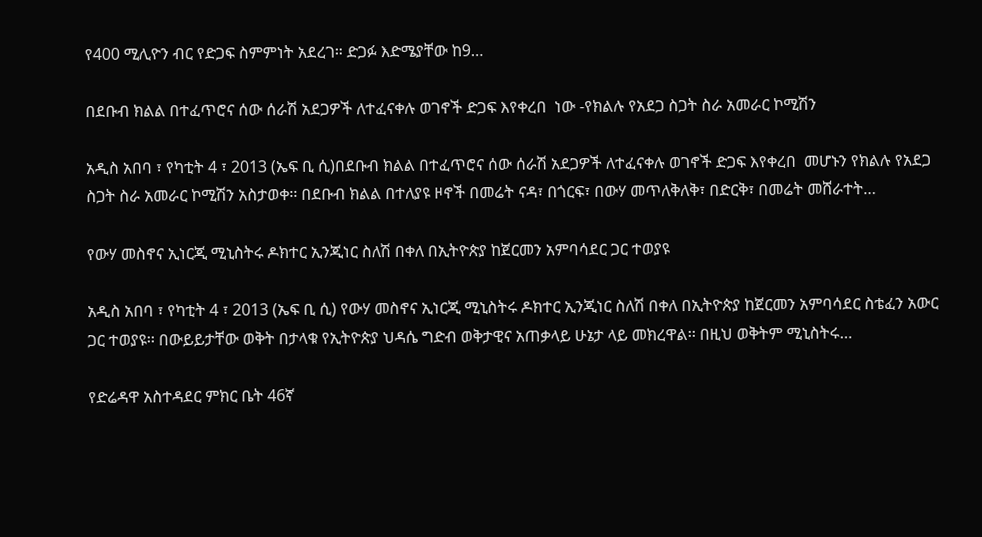የ400 ሚሊዮን ብር የድጋፍ ስምምነት አደረገ። ድጋፉ እድሜያቸው ከ9…

በደቡብ ክልል በተፈጥሮና ሰው ሰራሽ አደጋዎች ለተፈናቀሉ ወገኖች ድጋፍ እየቀረበ  ነው -የክልሉ የአደጋ ስጋት ስራ አመራር ኮሚሽን

አዲስ አበባ ፣ የካቲት 4 ፣ 2013 (ኤፍ ቢ ሲ)በደቡብ ክልል በተፈጥሮና ሰው ሰራሽ አደጋዎች ለተፈናቀሉ ወገኖች ድጋፍ እየቀረበ  መሆኑን የክልሉ የአደጋ ስጋት ስራ አመራር ኮሚሽን አስታወቀ፡፡ በደቡብ ክልል በተለያዩ ዞኖች በመሬት ናዳ፣ በጎርፍ፣ በውሃ መጥለቅለቅ፣ በድርቅ፣ በመሬት መሸራተት…

የውሃ መስኖና ኢነርጂ ሚኒስትሩ ዶክተር ኢንጂነር ስለሽ በቀለ በኢትዮጵያ ከጀርመን አምባሳደር ጋር ተወያዩ

አዲስ አበባ ፣ የካቲት 4 ፣ 2013 (ኤፍ ቢ ሲ) የውሃ መስኖና ኢነርጂ ሚኒስትሩ ዶክተር ኢንጂነር ስለሽ በቀለ በኢትዮጵያ ከጀርመን አምባሳደር ስቴፈን አውር ጋር ተወያዩ፡፡ በውይይታቸው ወቅት በታላቁ የኢትዮጵያ ህዳሴ ግድብ ወቅታዊና አጠቃላይ ሁኔታ ላይ መክረዋል፡፡ በዚህ ወቅትም ሚኒስትሩ…

የድሬዳዋ አስተዳደር ምክር ቤት 46ኛ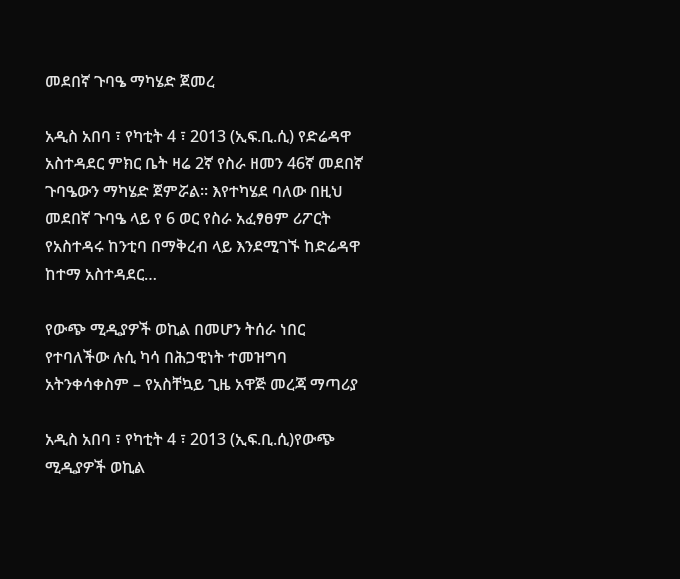መደበኛ ጉባዔ ማካሄድ ጀመረ

አዲስ አበባ ፣ የካቲት 4 ፣ 2013 (ኢፍ.ቢ.ሲ) የድሬዳዋ አስተዳደር ምክር ቤት ዛሬ 2ኛ የስራ ዘመን 46ኛ መደበኛ ጉባዔውን ማካሄድ ጀምሯል። እየተካሄደ ባለው በዚህ መደበኛ ጉባዔ ላይ የ 6 ወር የስራ አፈፃፀም ሪፖርት  የአስተዳሩ ከንቲባ በማቅረብ ላይ እንደሚገኙ ከድሬዳዋ ከተማ አስተዳደር…

የውጭ ሚዲያዎች ወኪል በመሆን ትሰራ ነበር የተባለችው ሉሲ ካሳ በሕጋዊነት ተመዝግባ አትንቀሳቀስም – የአስቸኳይ ጊዜ አዋጅ መረጃ ማጣሪያ

አዲስ አበባ ፣ የካቲት 4 ፣ 2013 (ኢፍ.ቢ.ሲ)የውጭ ሚዲያዎች ወኪል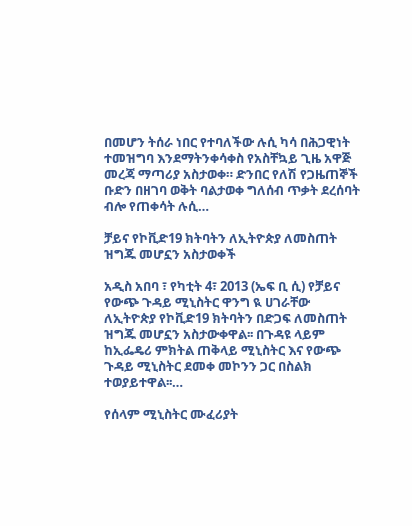በመሆን ትሰራ ነበር የተባለችው ሉሲ ካሳ በሕጋዊነት ተመዝግባ እንደማትንቀሳቀስ የአስቸኳይ ጊዜ አዋጅ መረጃ ማጣሪያ አስታወቀ። ድንበር የለሽ የጋዜጠኞች ቡድን በዘገባ ወቅት ባልታወቀ ግለሰብ ጥቃት ደረሰባት ብሎ የጠቀሳት ሉሲ…

ቻይና የኮቪድ19 ክትባትን ለኢትዮጵያ ለመስጠት ዝግጁ መሆኗን አስታወቀች

አዲስ አበባ ፣ የካቲት 4፣ 2013 (ኤፍ ቢ ሲ) የቻይና የውጭ ጉዳይ ሚኒስትር ዋንግ ዪ ሀገራቸው ለኢትዮጵያ የኮቪድ19 ክትባትን በድጋፍ ለመስጠት ዝግጁ መሆኗን አስታውቀዋል፡፡ በጉዳዩ ላይም ከኢፌዴሪ ምክትል ጠቅላይ ሚኒስትር እና የውጭ ጉዳይ ሚኒስትር ደመቀ መኮንን ጋር በስልክ ተወያይተዋል፡፡…

የሰላም ሚኒስትር ሙፈሪያት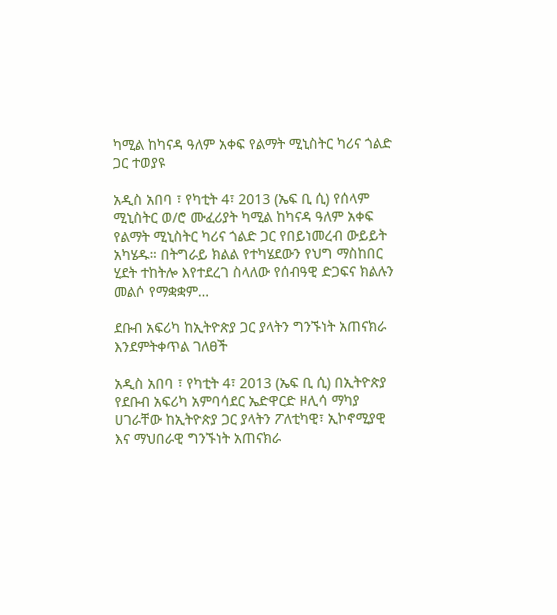ካሚል ከካናዳ ዓለም አቀፍ የልማት ሚኒስትር ካሪና ጎልድ ጋር ተወያዩ

አዲስ አበባ ፣ የካቲት 4፣ 2013 (ኤፍ ቢ ሲ) የሰላም ሚኒስትር ወ/ሮ ሙፈሪያት ካሚል ከካናዳ ዓለም አቀፍ የልማት ሚኒስትር ካሪና ጎልድ ጋር የበይነመረብ ውይይት አካሄዱ። በትግራይ ክልል የተካሄደውን የህግ ማስከበር ሂደት ተከትሎ እየተደረገ ስላለው የሰብዓዊ ድጋፍና ክልሉን መልሶ የማቋቋም…

ደቡብ አፍሪካ ከኢትዮጵያ ጋር ያላትን ግንኙነት አጠናክራ እንደምትቀጥል ገለፀች

አዲስ አበባ ፣ የካቲት 4፣ 2013 (ኤፍ ቢ ሲ) በኢትዮጵያ የደቡብ አፍሪካ አምባሳደር ኤድዋርድ ዞሊሳ ማካያ ሀገራቸው ከኢትዮጵያ ጋር ያላትን ፖለቲካዊ፣ ኢኮኖሚያዊ እና ማህበራዊ ግንኙነት አጠናክራ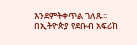እንደምትቀጥል ገለጹ፡፡ በኢትዮጵያ የደቡብ አፍሪከ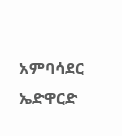አምባሳደር ኤድዋርድ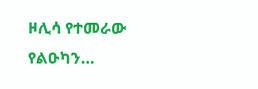ዞሊሳ የተመራው የልዑካን…